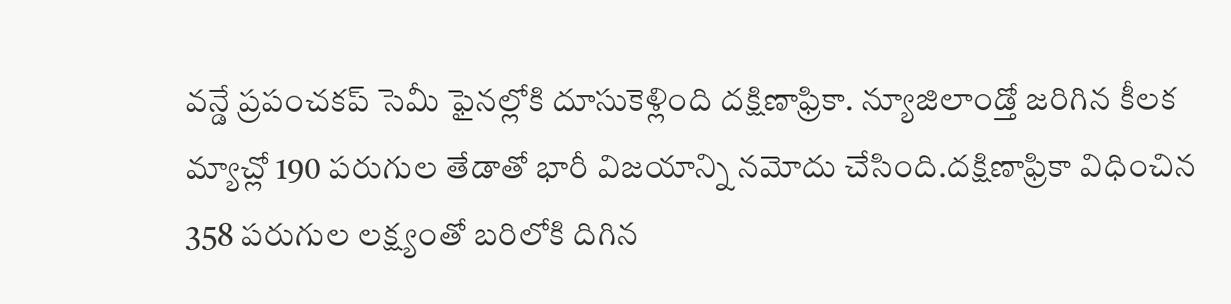వన్డే ప్రపంచకప్ సెమీ ఫైనల్లోకి దూసుకెళ్లింది దక్షిణాఫ్రికా. న్యూజిలాండ్తో జరిగిన కీలక మ్యాచ్లో 190 పరుగుల తేడాతో భారీ విజయాన్ని నమోదు చేసింది.దక్షిణాఫ్రికా విధించిన 358 పరుగుల లక్ష్యంతో బరిలోకి దిగిన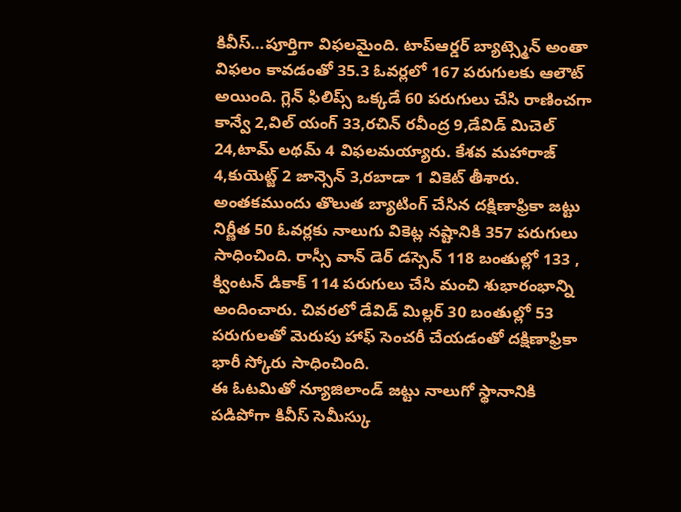కివీస్…పూర్తిగా విఫలమైంది. టాప్ఆర్డర్ బ్యాట్స్మెన్ అంతా విఫలం కావడంతో 35.3 ఓవర్లలో 167 పరుగులకు ఆలౌట్ అయింది. గ్లెన్ ఫిలిప్స్ ఒక్కడే 60 పరుగులు చేసి రాణించగా కాన్వే 2,విల్ యంగ్ 33,రచిన్ రవీంద్ర 9,డేవిడ్ మిచెల్ 24,టామ్ లథమ్ 4 విఫలమయ్యారు. కేశవ మహారాజ్ 4,కుయెట్జ్ 2 జాన్సెన్ 3,రబాడా 1 వికెట్ తీశారు.
అంతకముందు తొలుత బ్యాటింగ్ చేసిన దక్షిణాఫ్రికా జట్టు నిర్ణీత 50 ఓవర్లకు నాలుగు వికెట్ల నష్టానికి 357 పరుగులు సాధించింది. రాస్సీ వాన్ డెర్ డస్సెన్ 118 బంతుల్లో 133 , క్వింటన్ డికాక్ 114 పరుగులు చేసి మంచి శుభారంభాన్ని అందించారు. చివరలో డేవిడ్ మిల్లర్ 30 బంతుల్లో 53 పరుగులతో మెరుపు హాఫ్ సెంచరీ చేయడంతో దక్షిణాఫ్రికా భారీ స్కోరు సాధించింది.
ఈ ఓటమితో న్యూజిలాండ్ జట్టు నాలుగో స్థానానికి పడిపోగా కివీస్ సెమీస్కు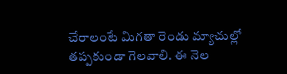చేరాలంటే మిగతా రెండు మ్యాచుల్లో తప్పకుండా గెలవాలి. ఈ నెల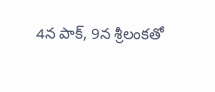4న పాక్, 9న శ్రీలంకతో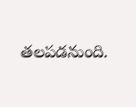తలపడనుంది.